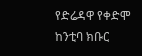የድሬዳዋ የቀድሞ ከንቲባ ክቡር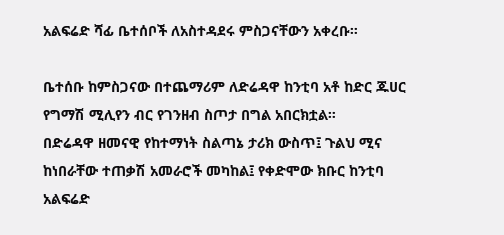አልፍሬድ ሻፊ ቤተሰቦች ለአስተዳደሩ ምስጋናቸውን አቀረቡ።

ቤተሰቡ ከምስጋናው በተጨማሪም ለድሬዳዋ ከንቲባ አቶ ከድር ጁሀር የግማሽ ሚሊየን ብር የገንዘብ ስጦታ በግል አበርክቷል።
በድሬዳዋ ዘመናዊ የከተማነት ስልጣኔ ታሪክ ውስጥ፤ ጉልህ ሚና ከነበራቸው ተጠቃሽ አመራሮች መካከል፤ የቀድሞው ክቡር ከንቲባ አልፍሬድ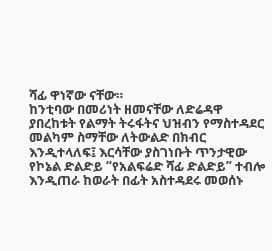ሻፊ ዋነኛው ናቸው።
ከንቲባው በመሪነት ዘመናቸው ለድሬዳዋ ያበረከቱት የልማት ትሩፋትና ህዝብን የማስተዳደር መልካም ስማቸው ለትውልድ በክብር እንዲተላለፍ፤ እርሳቸው ያስገነቡት ጥንታዊው የኮኔል ድልድይ “የአልፍሬድ ሻፊ ድልድይ” ተብሎ እንዲጠራ ከወራት በፊት አስተዳደሩ መወሰኑ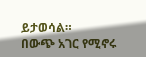ይታወሳል።
በውጭ አገር የሚኖሩ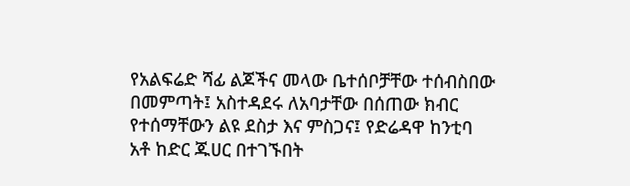የአልፍሬድ ሻፊ ልጆችና መላው ቤተሰቦቻቸው ተሰብስበው በመምጣት፤ አስተዳደሩ ለአባታቸው በሰጠው ክብር የተሰማቸውን ልዩ ደስታ እና ምስጋና፤ የድሬዳዋ ከንቲባ አቶ ከድር ጁሀር በተገኙበት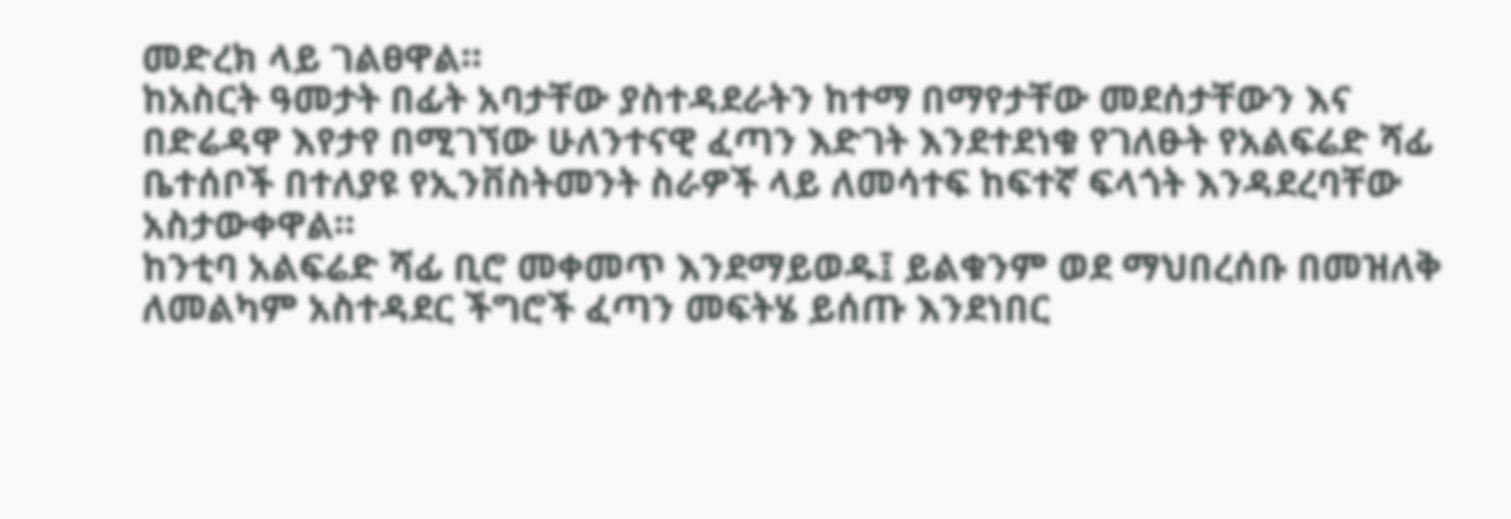መድረክ ላይ ገልፀዋል።
ከአስርት ዓመታት በፊት አባታቸው ያስተዳደራትን ከተማ በማየታቸው መደሰታቸውን እና በድሬዳዋ እየታየ በሚገኘው ሁለንተናዊ ፈጣን እድገት እንደተደነቁ የገለፁት የአልፍሬድ ሻፊ ቤተሰቦች በተለያዩ የኢንቨስትመንት ስራዎች ላይ ለመሳተፍ ከፍተኛ ፍላጎት እንዳደረባቸው አስታውቀዋል።
ከንቲባ አልፍሬድ ሻፊ ቢሮ መቀመጥ እንደማይወዱ፤ ይልቁንም ወደ ማህበረሰቡ በመዝለቅ ለመልካም አስተዳደር ችግሮች ፈጣን መፍትሄ ይሰጡ እንደነበር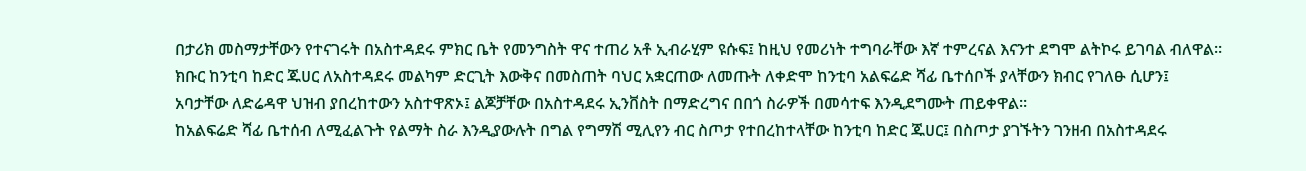በታሪክ መስማታቸውን የተናገሩት በአስተዳደሩ ምክር ቤት የመንግስት ዋና ተጠሪ አቶ ኢብራሂም ዩሱፍ፤ ከዚህ የመሪነት ተግባራቸው እኛ ተምረናል እናንተ ደግሞ ልትኮሩ ይገባል ብለዋል።
ክቡር ከንቲባ ከድር ጁሀር ለአስተዳደሩ መልካም ድርጊት እውቅና በመስጠት ባህር አቋርጠው ለመጡት ለቀድሞ ከንቲባ አልፍሬድ ሻፊ ቤተሰቦች ያላቸውን ክብር የገለፁ ሲሆን፤ አባታቸው ለድሬዳዋ ህዝብ ያበረከተውን አስተዋጽኦ፤ ልጆቻቸው በአስተዳደሩ ኢንቨስት በማድረግና በበጎ ስራዎች በመሳተፍ እንዲደግሙት ጠይቀዋል።
ከአልፍሬድ ሻፊ ቤተሰብ ለሚፈልጉት የልማት ስራ እንዲያውሉት በግል የግማሽ ሚሊየን ብር ስጦታ የተበረከተላቸው ከንቲባ ከድር ጁሀር፤ በስጦታ ያገኙትን ገንዘብ በአስተዳደሩ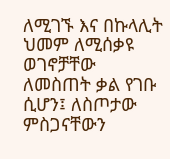ለሚገኙ እና በኩላሊት ህመም ለሚሰቃዩ ወገኖቻቸው ለመስጠት ቃል የገቡ ሲሆን፤ ለስጦታው ምስጋናቸውን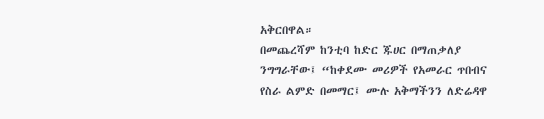አቅርበዋል።
በመጨረሻም ከንቲባ ከድር ጁሀር በማጠቃለያ ንግግራቸው፤ “ከቀደሙ መሪዎች የአመራር ጥበብና የስራ ልምድ በመማር፤ ሙሉ አቅማችንን ለድሬዳዋ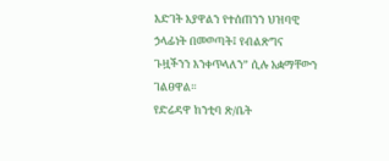እድገት እያዋልን የተሰጠንን ህዝባዊ ኃላፊነት በመወጣት፤ የብልጽግና ጉዟችንን እንቀጥላለን” ሲሉ አቋማቸውን ገልፀዋል።
የድሬዳዋ ከንቲባ ጽ/ቤት